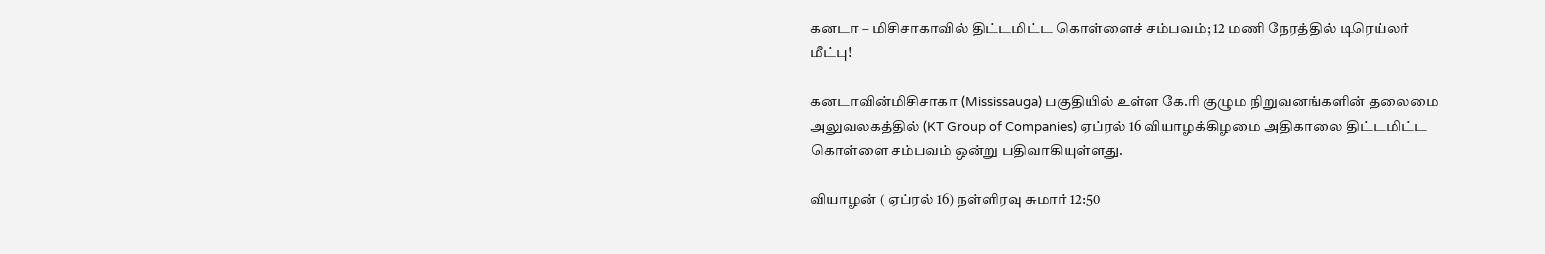கனடா – மிசிசாகாவில் திட்டமிட்ட கொள்ளைச் சம்பவம்; 12 மணி நேரத்தில் டிரெய்லர் மீட்பு!

கனடாவின்மிசிசாகா (Mississauga) பகுதியில் உள்ள கே.ரி குழும நிறுவனங்களின் தலைமை அலுவலகத்தில் (KT Group of Companies) ஏப்ரல் 16 வியாழக்கிழமை அதிகாலை திட்டமிட்ட கொள்ளை சம்பவம் ஒன்று பதிவாகியுள்ளது.

வியாழன் ( ஏப்ரல் 16) நள்ளிரவு சுமார் 12:50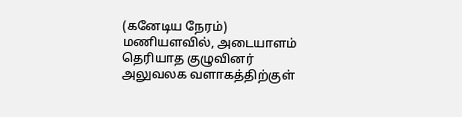(கனேடிய நேரம்) மணியளவில், அடையாளம் தெரியாத குழுவினர் அலுவலக வளாகத்திற்குள்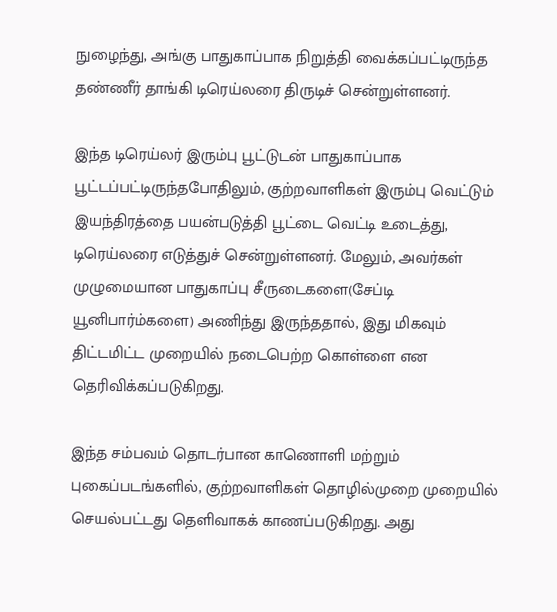நுழைந்து, அங்கு பாதுகாப்பாக நிறுத்தி வைக்கப்பட்டிருந்த தண்ணீர் தாங்கி டிரெய்லரை திருடிச் சென்றுள்ளனர்.

இந்த டிரெய்லர் இரும்பு பூட்டுடன் பாதுகாப்பாக பூட்டப்பட்டிருந்தபோதிலும், குற்றவாளிகள் இரும்பு வெட்டும் இயந்திரத்தை பயன்படுத்தி பூட்டை வெட்டி உடைத்து, டிரெய்லரை எடுத்துச் சென்றுள்ளனர். மேலும், அவர்கள் முழுமையான பாதுகாப்பு சீருடைகளை(சேப்டி யூனிபார்ம்களை) அணிந்து இருந்ததால், இது மிகவும் திட்டமிட்ட முறையில் நடைபெற்ற கொள்ளை என தெரிவிக்கப்படுகிறது.

இந்த சம்பவம் தொடர்பான காணொளி மற்றும் புகைப்படங்களில், குற்றவாளிகள் தொழில்முறை முறையில் செயல்பட்டது தெளிவாகக் காணப்படுகிறது. அது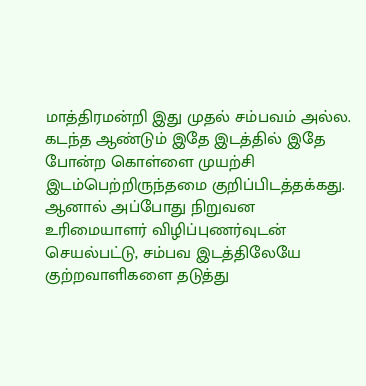மாத்திரமன்றி இது முதல் சம்பவம் அல்ல. கடந்த ஆண்டும் இதே இடத்தில் இதே போன்ற கொள்ளை முயற்சி இடம்பெற்றிருந்தமை குறிப்பிடத்தக்கது. ஆனால் அப்போது நிறுவன உரிமையாளர் விழிப்புணர்வுடன் செயல்பட்டு, சம்பவ இடத்திலேயே குற்றவாளிகளை தடுத்து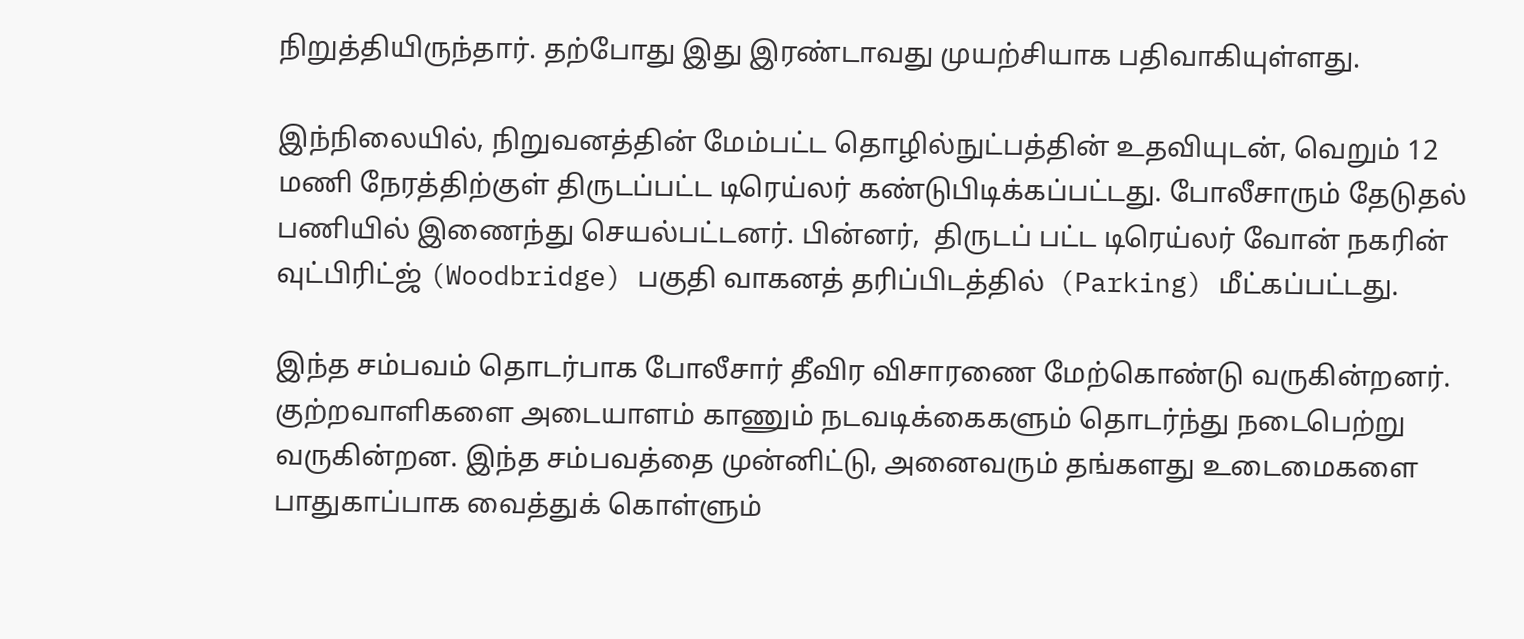நிறுத்தியிருந்தார். தற்போது இது இரண்டாவது முயற்சியாக பதிவாகியுள்ளது.

இந்நிலையில், நிறுவனத்தின் மேம்பட்ட தொழில்நுட்பத்தின் உதவியுடன், வெறும் 12 மணி நேரத்திற்குள் திருடப்பட்ட டிரெய்லர் கண்டுபிடிக்கப்பட்டது. போலீசாரும் தேடுதல் பணியில் இணைந்து செயல்பட்டனர். பின்னர்,  திருடப் பட்ட டிரெய்லர் வோன் நகரின் வுட்பிரிட்ஜ் (Woodbridge) பகுதி வாகனத் தரிப்பிடத்தில்  (Parking) மீட்கப்பட்டது.

இந்த சம்பவம் தொடர்பாக போலீசார் தீவிர விசாரணை மேற்கொண்டு வருகின்றனர். குற்றவாளிகளை அடையாளம் காணும் நடவடிக்கைகளும் தொடர்ந்து நடைபெற்று வருகின்றன. இந்த சம்பவத்தை முன்னிட்டு, அனைவரும் தங்களது உடைமைகளை பாதுகாப்பாக வைத்துக் கொள்ளும்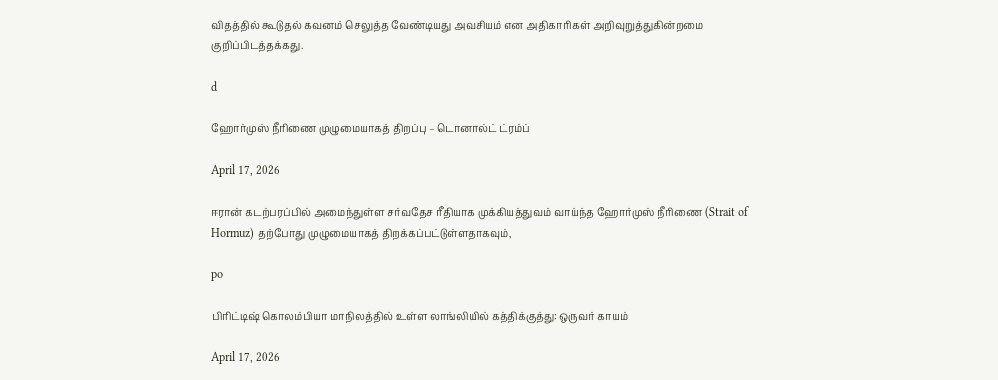விதத்தில் கூடுதல் கவனம் செலுத்த வேண்டியது அவசியம் என அதிகாரிகள் அறிவுறுத்துகின்றமை குறிப்பிடத்தக்கது.

d

ஹோர்முஸ் நீரிணை முழுமையாகத் திறப்பு – டொனால்ட் ட்ரம்ப்

April 17, 2026

ஈரான் கடற்பரப்பில் அமைந்துள்ள சர்வதேச ரீதியாக முக்கியத்துவம் வாய்ந்த ஹோர்முஸ் நீரிணை (Strait of Hormuz) தற்போது முழுமையாகத் திறக்கப்பட்டுள்ளதாகவும்,

po

பிரிட்டிஷ் கொலம்பியா மாநிலத்தில் உள்ள லாங்லியில் கத்திக்குத்து: ஒருவர் காயம்

April 17, 2026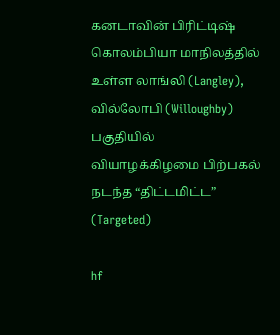கனடாவின் பிரிட்டிஷ் கொலம்பியா மாநிலத்தில் உள்ள லாங்லி (Langley), வில்லோபி (Willoughby) பகுதியில் வியாழக்கிழமை பிற்பகல் நடந்த “திட்டமிட்ட” (Targeted)

hf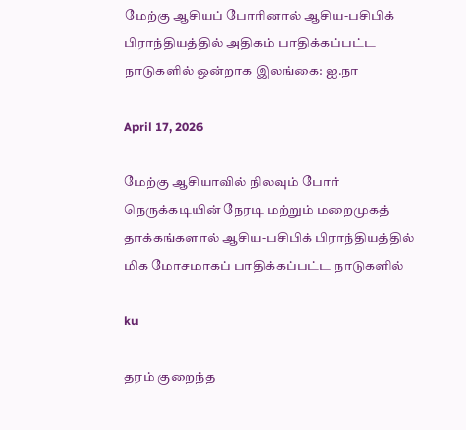மேற்கு ஆசியப் போரினால் ஆசிய-பசிபிக் பிராந்தியத்தில் அதிகம் பாதிக்கப்பட்ட நாடுகளில் ஒன்றாக இலங்கை: ஐ.நா

April 17, 2026

மேற்கு ஆசியாவில் நிலவும் போர் நெருக்கடியின் நேரடி மற்றும் மறைமுகத் தாக்கங்களால் ஆசிய-பசிபிக் பிராந்தியத்தில் மிக மோசமாகப் பாதிக்கப்பட்ட நாடுகளில்

ku

தரம் குறைந்த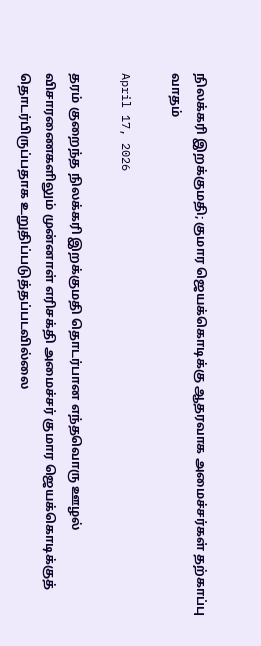நிலக்கரி இறக்குமதி; குமார ஜெயக்கொடிக்கு ஆதரவாக அமைச்சர்கள் தற்காப்பு வாதம்

April 17, 2026

தரம் குறைந்த நிலக்கரி இறக்குமதி தொடர்பான எந்தவொரு ஊழல் விசாரணைகளிலும் முன்னாள் எரிசக்தி அமைச்சர் குமார ஜெயக்கொடிக்குத் தொடர்பிருப்பதாக உறுதிப்படுத்தப்படவில்லை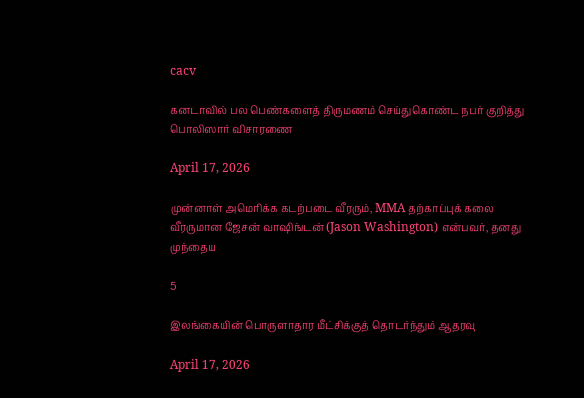cacv

கனடாவில் பல பெண்களைத் திருமணம் செய்துகொண்ட நபர் குறித்து பொலிஸார் விசாரணை

April 17, 2026

முன்னாள் அமெரிக்க கடற்படை வீரரும், MMA தற்காப்புக் கலை வீரருமான ஜேசன் வாஷிங்டன் (Jason Washington) என்பவர், தனது முந்தைய

5

இலங்கையின் பொருளாதார மீட்சிக்குத் தொடர்ந்தும் ஆதரவு

April 17, 2026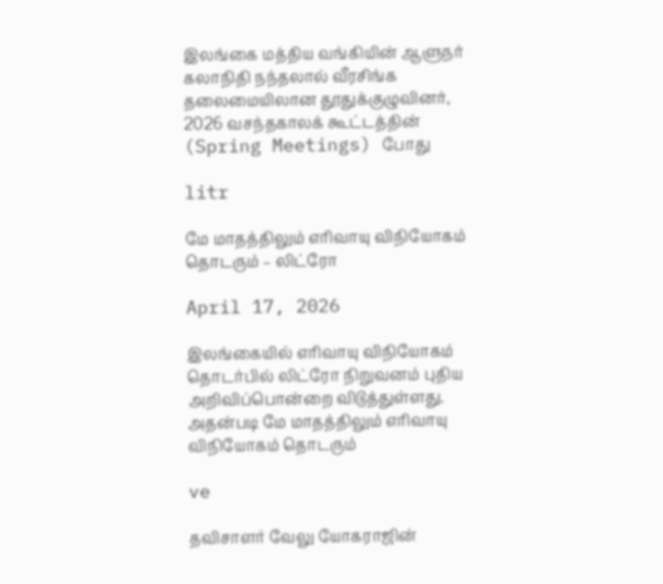இலங்கை மத்திய வங்கியின் ஆளுநர் கலாநிதி நந்தலால் வீரசிங்க தலைமையிலான தூதுக்குழுவினர், 2026 வசந்தகாலக் கூட்டத்தின் (Spring Meetings) போது

litr

மே மாதத்திலும் எரிவாயு விநியோகம் தொடரும் – லிட்ரோ

April 17, 2026

இலங்கையில் எரிவாயு விநியோகம் தொடர்பில் லிட்ரோ நிறுவனம் புதிய அறிவிப்பொன்றை விடுத்துள்ளது. அதன்படி மே மாதத்திலும் எரிவாயு விநியோகம் தொடரும்

ve

தவிசாளர் வேலு யோகராஜின்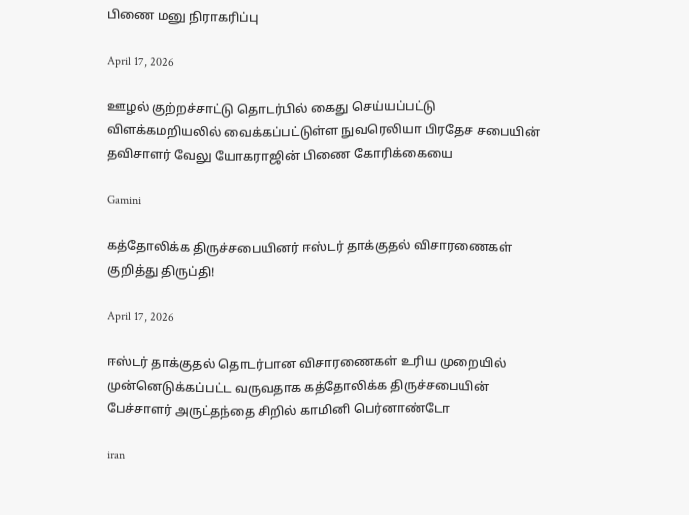பிணை மனு நிராகரிப்பு

April 17, 2026

ஊழல் குற்றச்சாட்டு தொடர்பில் கைது செய்யப்பட்டு விளக்கமறியலில் வைக்கப்பட்டுள்ள நுவரெலியா பிரதேச சபையின் தவிசாளர் வேலு யோகராஜின் பிணை கோரிக்கையை

Gamini

கத்தோலிக்க திருச்சபையினர் ஈஸ்டர் தாக்குதல் விசாரணைகள் குறித்து திருப்தி!

April 17, 2026

ஈஸ்டர் தாக்குதல் தொடர்பான விசாரணைகள் உரிய முறையில் முன்னெடுக்கப்பட்ட வருவதாக கத்தோலிக்க திருச்சபையின் பேச்சாளர் அருட்தந்தை சிறில் காமினி பெர்னாண்டோ

iran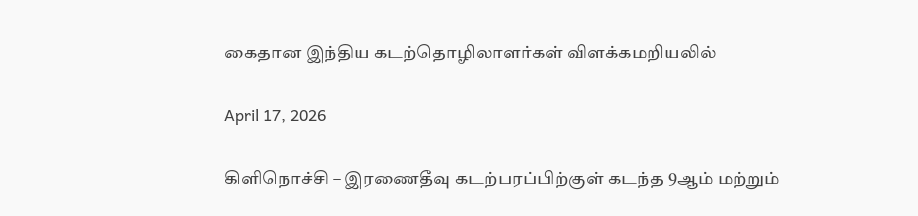கைதான இந்திய கடற்தொழிலாளர்கள் விளக்கமறியலில்

April 17, 2026

கிளிநொச்சி – இரணைதீவு கடற்பரப்பிற்குள் கடந்த 9ஆம் மற்றும்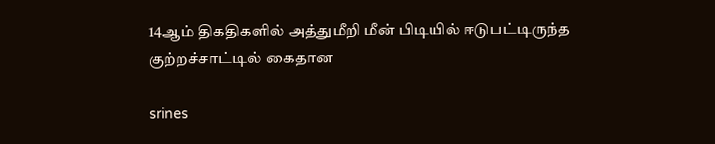14ஆம் திகதிகளில் அத்துமீறி மீன் பிடியில் ஈடுபட்டிருந்த குற்றச்சாட்டில் கைதான

srines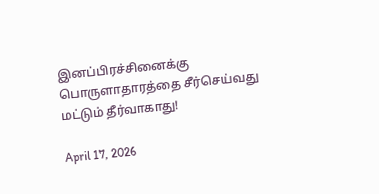இனப்பிரச்சினைக்கு பொருளாதாரத்தை சீர்செய்வது மட்டும் தீர்வாகாது!

April 17, 2026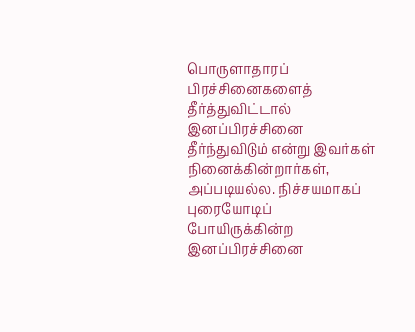பொருளாதாரப் பிரச்சினைகளைத் தீர்த்துவிட்டால் இனப்பிரச்சினை தீர்ந்துவிடும் என்று இவர்கள் நினைக்கின்றார்கள், அப்படியல்ல. நிச்சயமாகப் புரையோடிப் போயிருக்கின்ற இனப்பிரச்சினை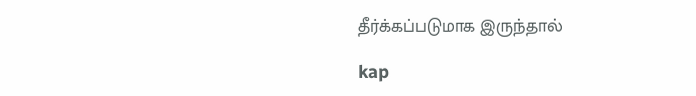தீர்க்கப்படுமாக இருந்தால்

kap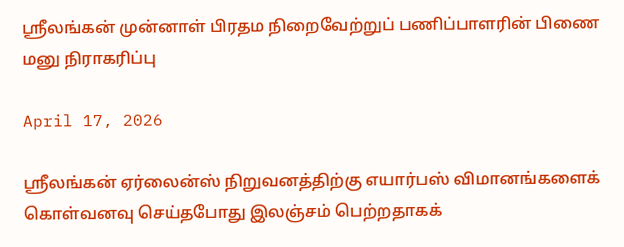ஸ்ரீலங்கன் முன்னாள் பிரதம நிறைவேற்றுப் பணிப்பாளரின் பிணை மனு நிராகரிப்பு

April 17, 2026

ஸ்ரீலங்கன் ஏர்லைன்ஸ் நிறுவனத்திற்கு எயார்பஸ் விமானங்களைக் கொள்வனவு செய்தபோது இலஞ்சம் பெற்றதாகக்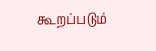கூறப்படும்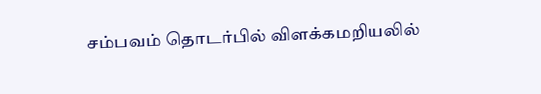சம்பவம் தொடர்பில் விளக்கமறியலில்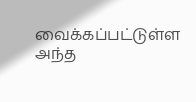வைக்கப்பட்டுள்ள அந்த